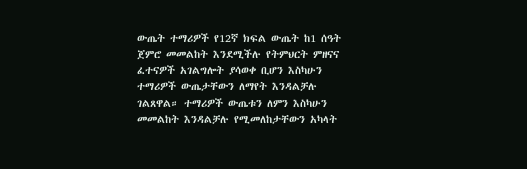ውጤት ተማሪዎች የ12ኛ ክፍል ውጤት ከ1 ሰዓት ጀምሮ መመልከት እንደሚችሉ የትምህርት ምዘናና ፈተናዎች አገልግሎት ያሳወቀ ቢሆን እስካሁን ተማሪዎች ውጤታቸውን ለማየት እንዳልቻሉ ገልጸዋል። ተማሪዎች ውጤቱን ለምን እስካሁን መመልከት እንዳልቻሉ የሚመለከታቸውን አካላት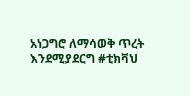አነጋግሮ ለማሳወቅ ጥረት እንደሚያደርግ #ቲክቫህ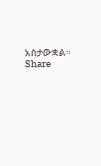አስታውቋል። Share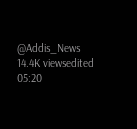@Addis_News 14.4K viewsedited 05:20